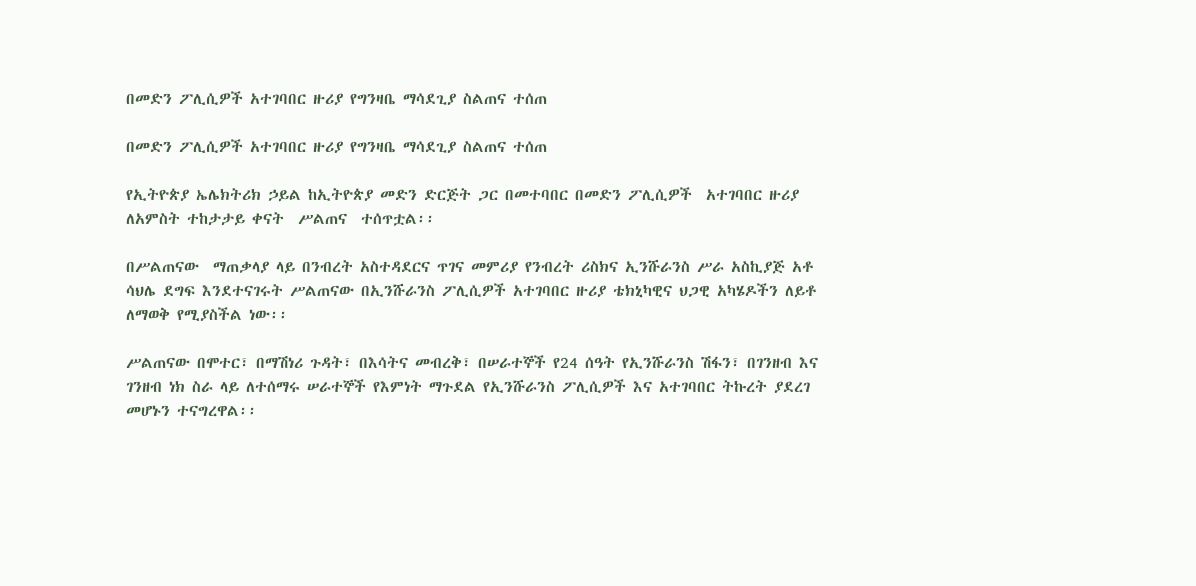በመድን ፖሊሲዎች አተገባበር ዙሪያ የግንዛቤ ማሳደጊያ ስልጠና ተሰጠ

በመድን ፖሊሲዎች አተገባበር ዙሪያ የግንዛቤ ማሳደጊያ ስልጠና ተሰጠ

የኢትዮጵያ ኤሌክትሪክ ኃይል ከኢትዮጵያ መድን ድርጅት ጋር በመተባበር በመድን ፖሊሲዎች  አተገባበር ዙሪያ ለአምስት ተከታታይ ቀናት  ሥልጠና  ተሰጥቷል፡፡

በሥልጠናው  ማጠቃላያ ላይ በንብረት አስተዳደርና ጥገና መምሪያ የንብረት ሪስክና ኢንሹራንስ ሥራ አስኪያጅ አቶ ሳህሌ ደግፍ እንደተናገሩት ሥልጠናው በኢንሹራንስ ፖሊሲዎች አተገባበር ዙሪያ ቴክኒካዊና ህጋዊ አካሄዶችን ለይቶ ለማወቅ የሚያስችል ነው፡፡

ሥልጠናው በሞተር፣ በማሽነሪ ጉዳት፣ በእሳትና መብረቅ፣ በሠራተኞች የ24 ሰዓት የኢንሹራንስ ሽፋን፣ በገንዘብ እና ገንዘብ ነክ ስራ ላይ ለተሰማሩ ሠራተኞች የእምነት ማጉደል የኢንሹራንስ ፖሊሲዎች እና አተገባበር ትኩረት ያደረገ መሆኑን ተናግረዋል፡፡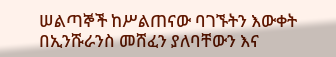ሠልጣኞች ከሥልጠናው ባገኙትን እውቀት በኢንሹራንስ መሸፈን ያለባቸውን እና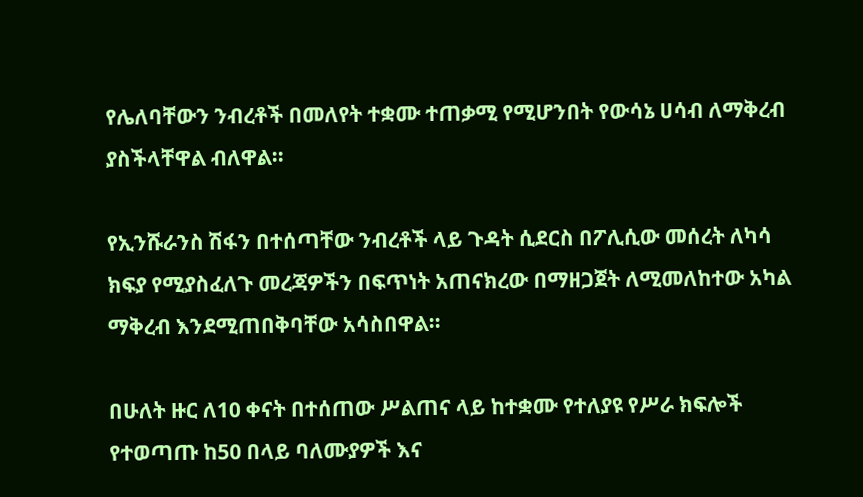የሌለባቸውን ንብረቶች በመለየት ተቋሙ ተጠቃሚ የሚሆንበት የውሳኔ ሀሳብ ለማቅረብ ያስችላቸዋል ብለዋል፡፡

የኢንሹራንስ ሽፋን በተሰጣቸው ንብረቶች ላይ ጉዳት ሲደርስ በፖሊሲው መሰረት ለካሳ ክፍያ የሚያስፈለጉ መረጃዎችን በፍጥነት አጠናክረው በማዘጋጀት ለሚመለከተው አካል ማቅረብ እንደሚጠበቅባቸው አሳስበዋል፡፡

በሁለት ዙር ለ10 ቀናት በተሰጠው ሥልጠና ላይ ከተቋሙ የተለያዩ የሥራ ክፍሎች የተወጣጡ ከ50 በላይ ባለሙያዎች እና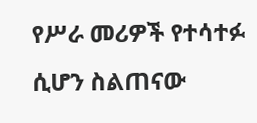የሥራ መሪዎች የተሳተፉ ሲሆን ስልጠናው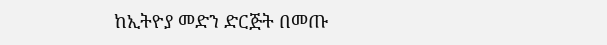ከኢትዮያ መድን ድርጅት በመጡ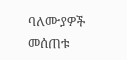ባለሙያዎች መሰጠቱ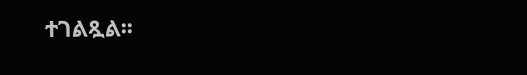ተገልጿል፡፡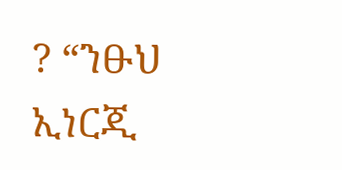? “ንፁህ ኢነርጂ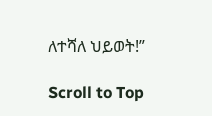ለተሻለ ህይወት!”

Scroll to Top